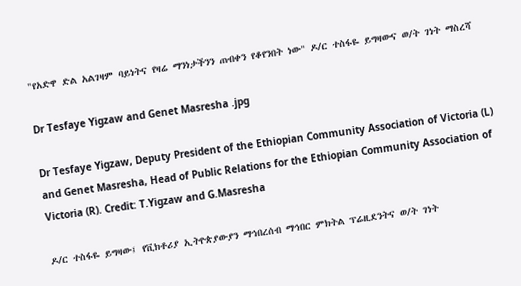"የአድዋ ድል አልገዛም ባይነትና የዛሬ ማንነታችንን ጠብቀን የቆየንበት ነው" ዶ/ር ተስፋዬ ይግዛውና ወ/ት ገነት ማስረሻ

Dr Tesfaye Yigzaw and Genet Masresha .jpg

Dr Tesfaye Yigzaw, Deputy President of the Ethiopian Community Association of Victoria (L) and Genet Masresha, Head of Public Relations for the Ethiopian Community Association of Victoria (R). Credit: T.Yigzaw and G.Masresha

ዶ/ር ተስፋዬ ይግዛው፤ የቪክቶሪያ ኢትዮጵያውያን ማኅበረሰብ ማኅበር ምክትል ፕሬዚደንትና ወ/ት ገነት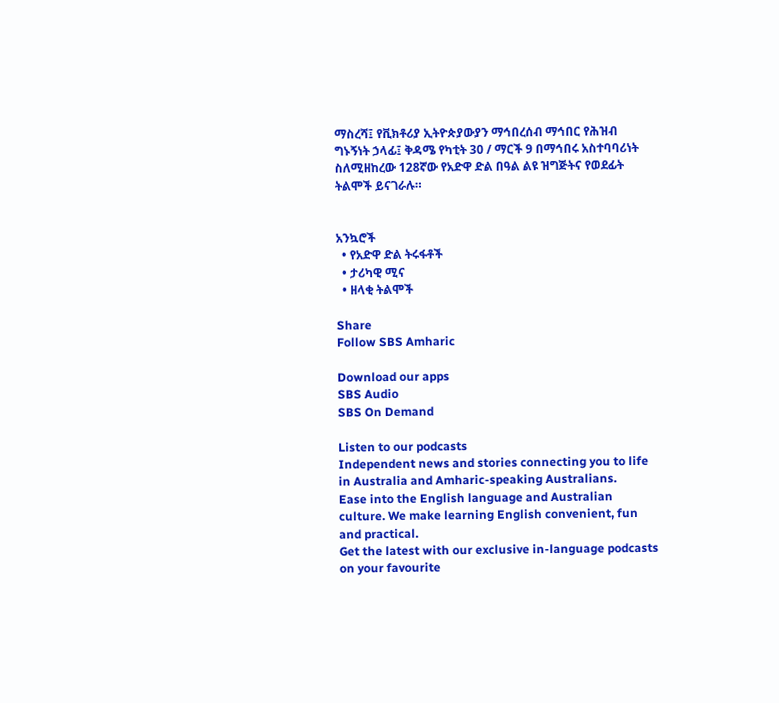ማስረሻ፤ የቪክቶሪያ ኢትዮጵያውያን ማኅበረሰብ ማኅበር የሕዝብ ግኑኝነት ኃላፊ፤ ቅዳሜ የካቲት 30 / ማርች 9 በማኅበሩ አስተባባሪነት ስለሚዘከረው 128ኛው የአድዋ ድል በዓል ልዩ ዝግጅትና የወደፊት ትልሞች ይናገራሉ።


አንኳሮች
  • የአድዋ ድል ትሩፋቶች
  • ታሪካዊ ሚና
  • ዘላቂ ትልሞች

Share
Follow SBS Amharic

Download our apps
SBS Audio
SBS On Demand

Listen to our podcasts
Independent news and stories connecting you to life in Australia and Amharic-speaking Australians.
Ease into the English language and Australian culture. We make learning English convenient, fun and practical.
Get the latest with our exclusive in-language podcasts on your favourite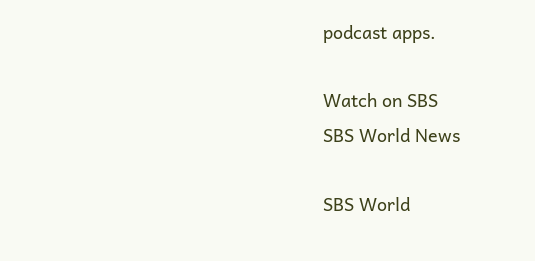podcast apps.

Watch on SBS
SBS World News

SBS World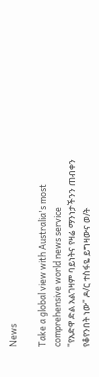News

Take a global view with Australia's most comprehensive world news service
"የአድዋ ድል አልገዛም ባይነትና የዛሬ ማንነታችንን ጠብቀን የቆየንበት ነው" ዶ/ር ተስፋዬ ይግዛውና ወ/ት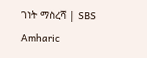ገነት ማስረሻ | SBS Amharic